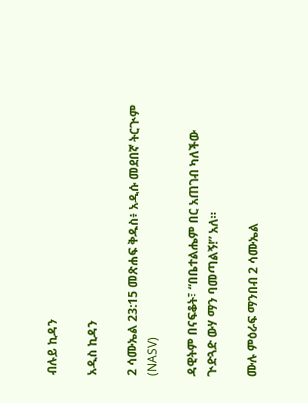ብሉይ ኪዳን

አዲስ ኪዳን

2 ሳሙኤል 23:15 መጽሐፍ ቅዱስ፥ አዲሱ መደበኛ ትርጒም (NASV)

ዳዊትም በናፍቆት፣ “በቤተልሔም በር አጠገብ ካለችው ጒድጓድ ውሃ ማን ባመጣልኝ!” አለ።

ሙሉ ምዕራፍ ማንበብ 2 ሳሙኤል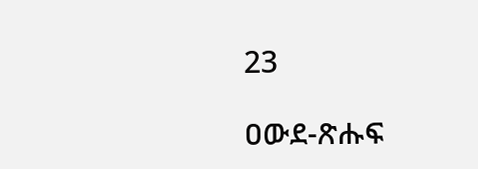23

ዐውደ-ጽሑፍ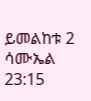ይመልከቱ 2 ሳሙኤል 23:15